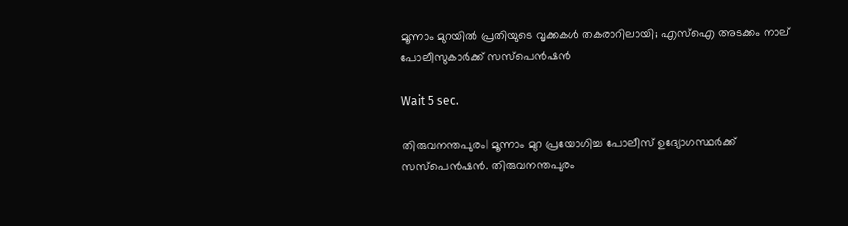മൂന്നാം മുറയിൽ പ്രതിയുടെ വൃക്കകൾ തകരാറിലായി; എസ്‌ഐ അടക്കം നാല് പോലീസുകാര്‍ക്ക് സസ്‌പെന്‍ഷന്‍

Wait 5 sec.

തിരുവനന്തപുരം| മൂന്നാം മുറ പ്രയോഗിച്ച പോലീസ് ഉദ്യോഗസ്ഥര്‍ക്ക് സസ്പെന്‍ഷന്‍. തിരുവനന്തപുരം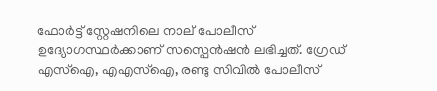ഫോര്‍ട്ട് സ്റ്റേഷനിലെ നാല് പോലീസ് ഉദ്യോഗസ്ഥര്‍ക്കാണ് സസ്പെന്‍ഷന്‍ ലഭിച്ചത്. ഗ്രേഡ് എസ്ഐ, എഎസ്ഐ, രണ്ടു സിവില്‍ പോലീസ്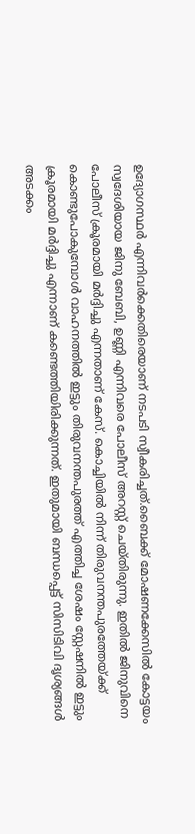ഉദ്യോഗസ്ഥര്‍ എന്നിവര്‍ക്കെതിരെയാണ് നടപടി സ്വീകരിച്ചത്.ബൈക്ക് മോഷണക്കേസില്‍ കോട്ടയം സ്വദേശിയായ ജിനു ബേബി, ഉണ്ണി എന്നിവരെ പോലീസ് അറസ്റ്റ് ചെയ്തിരുന്നു. ഇതില്‍ ജിനുവിനെ പോലീസ് ക്രൂരമായി മര്‍ദ്ദിച്ചു എന്നതാണ് കേസ്. കൊച്ചിയില്‍ നിന്ന് തിരുവനന്തപുരത്തേയ്ക്ക് കൊണ്ടുപോകുമ്പോള്‍ വാഹനത്തില്‍ ഇട്ടും തിരുവനന്തപുരത്ത് എത്തിച്ച ശേഷം സ്റ്റേഷനില്‍ ഇട്ടും ക്രൂരമായി മര്‍ദ്ദിച്ചു എന്നാണ് കണ്ടെത്തിയിരിക്കുന്നത്. ഇതുമായി ബന്ധപ്പെട്ട് സിസിടിവി ദൃശ്യങ്ങള്‍ അടക്കം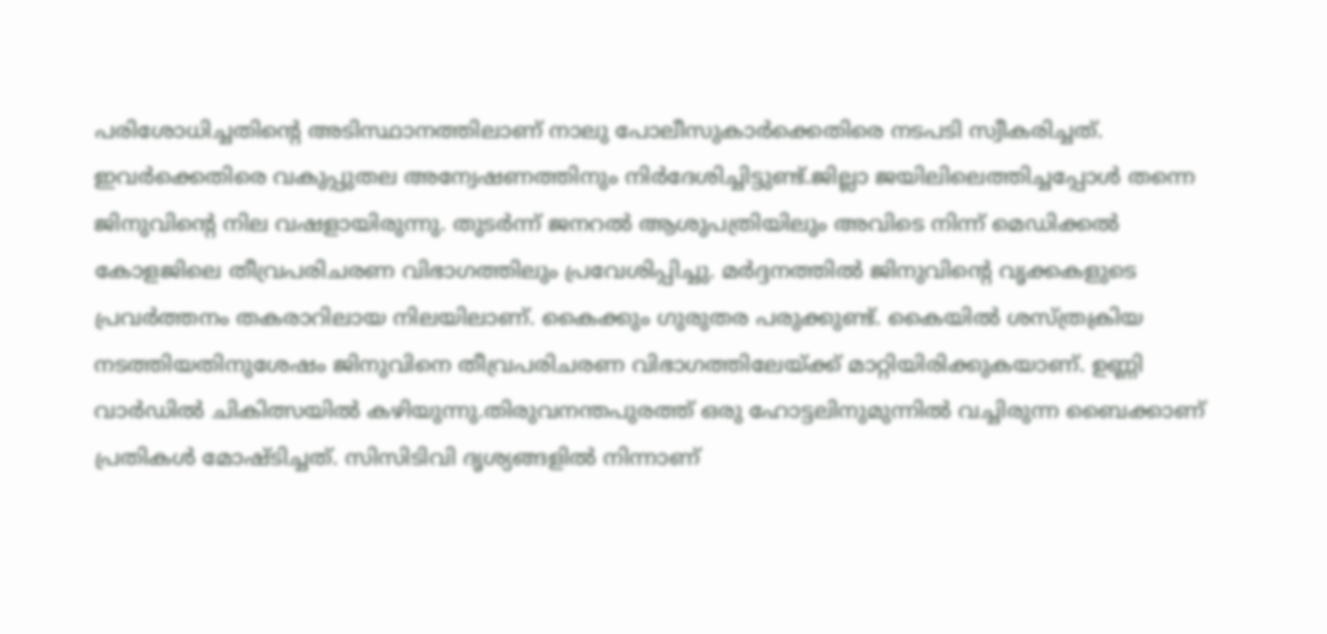പരിശോധിച്ചതിന്റെ അടിസ്ഥാനത്തിലാണ് നാലു പോലീസുകാര്‍ക്കെതിരെ നടപടി സ്വീകരിച്ചത്. ഇവര്‍ക്കെതിരെ വകുപ്പുതല അന്വേഷണത്തിനും നിര്‍ദേശിച്ചിട്ടുണ്ട്.ജില്ലാ ജയിലിലെത്തിച്ചപ്പോള്‍ തന്നെ ജിനുവിന്റെ നില വഷളായിരുന്നു. തുടര്‍ന്ന് ജനറല്‍ ആശുപത്രിയിലും അവിടെ നിന്ന് മെഡിക്കല്‍ കോളജിലെ തീവ്രപരിചരണ വിഭാഗത്തിലും പ്രവേശിപ്പിച്ചു. മര്‍ദ്ദനത്തില്‍ ജിനുവിന്റെ വൃക്കകളുടെ പ്രവര്‍ത്തനം തകരാറിലായ നിലയിലാണ്. കൈക്കും ഗുരുതര പരുക്കുണ്ട്. കൈയില്‍ ശസ്ത്രക്രിയ നടത്തിയതിനുശേഷം ജിനുവിനെ തീവ്രപരിചരണ വിഭാഗത്തിലേയ്ക്ക് മാറ്റിയിരിക്കുകയാണ്. ഉണ്ണി വാര്‍ഡില്‍ ചികിത്സയില്‍ കഴിയുന്നു.തിരുവനന്തപുരത്ത് ഒരു ഹോട്ടലിനുമുന്നില്‍ വച്ചിരുന്ന ബൈക്കാണ് പ്രതികള്‍ മോഷ്ടിച്ചത്. സിസിടിവി ദൃശ്യങ്ങളില്‍ നിന്നാണ്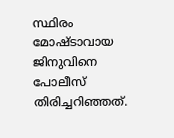സ്ഥിരം മോഷ്ടാവായ ജിനുവിനെ പോലീസ് തിരിച്ചറിഞ്ഞത്.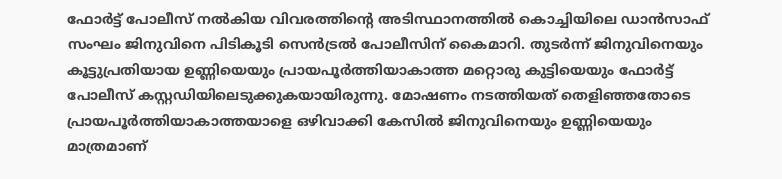ഫോര്‍ട്ട് പോലീസ് നല്‍കിയ വിവരത്തിന്റെ അടിസ്ഥാനത്തില്‍ കൊച്ചിയിലെ ഡാന്‍സാഫ് സംഘം ജിനുവിനെ പിടികൂടി സെന്‍ട്രല്‍ പോലീസിന് കൈമാറി. തുടര്‍ന്ന് ജിനുവിനെയും കൂട്ടുപ്രതിയായ ഉണ്ണിയെയും പ്രായപൂര്‍ത്തിയാകാത്ത മറ്റൊരു കുട്ടിയെയും ഫോര്‍ട്ട് പോലീസ് കസ്റ്റഡിയിലെടുക്കുകയായിരുന്നു. മോഷണം നടത്തിയത് തെളിഞ്ഞതോടെ പ്രായപൂര്‍ത്തിയാകാത്തയാളെ ഒഴിവാക്കി കേസില്‍ ജിനുവിനെയും ഉണ്ണിയെയും മാത്രമാണ്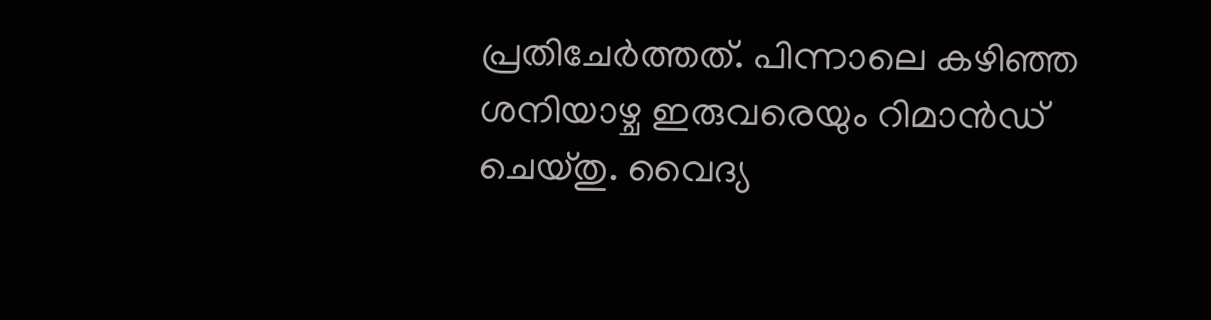പ്രതിചേര്‍ത്തത്. പിന്നാലെ കഴിഞ്ഞ ശനിയാഴ്ച ഇരുവരെയും റിമാന്‍ഡ് ചെയ്തു. വൈദ്യ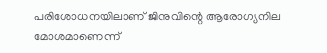പരിശോധനയിലാണ് ജിനുവിന്റെ ആരോഗ്യനില മോശമാണെന്ന്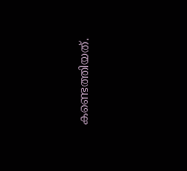കണ്ടെത്തിയത്.